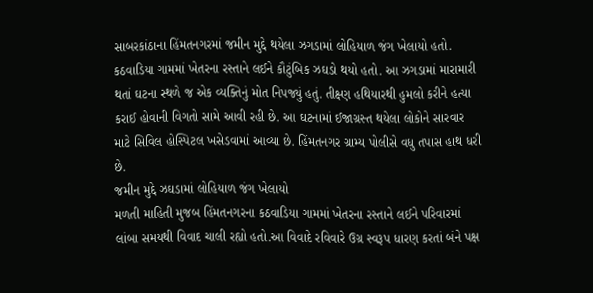સાબરકાંઠાના હિંમતનગરમાં જમીન મુદ્દે થયેલા ઝગડામાં લોહિયાળ જંગ ખેલાયો હતો. કઠવાડિયા ગામમાં ખેતરના રસ્તાને લઈને કૌટુંબિક ઝઘડો થયો હતો. આ ઝગડામાં મારામારી થતાં ઘટના સ્થળે જ એક વ્યક્તિનું મોત નિપજ્યું હતું. તીક્ષ્ણ હથિયારથી હુમલો કરીને હત્યા કરાઈ હોવાની વિગતો સામે આવી રહી છે. આ ઘટનામાં ઈજાગ્રસ્ત થયેલા લોકોને સારવાર માટે સિવિલ હોસ્પિટલ ખસેડવામાં આવ્યા છે. હિંમતનગર ગ્રામ્ય પોલીસે વધુ તપાસ હાથ ધરી છે.
જમીન મુદ્દે ઝઘડામાં લોહિયાળ જંગ ખેલાયો
મળતી માહિતી મુજબ હિંમતનગરના કઠવાડિયા ગામમાં ખેતરના રસ્તાને લઈને પરિવારમાં લાંબા સમયથી વિવાદ ચાલી રહ્યો હતો.આ વિવાદે રવિવારે ઉગ્ર સ્વરૂપ ધારણ કરતાં બંને પક્ષ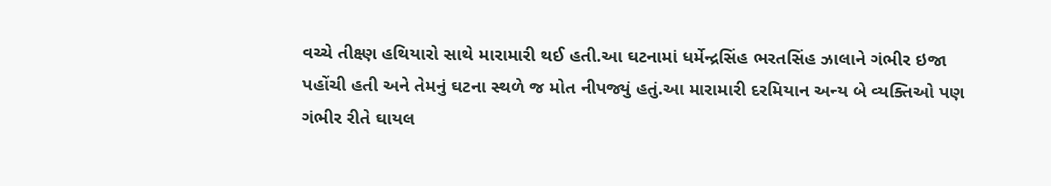વચ્ચે તીક્ષ્ણ હથિયારો સાથે મારામારી થઈ હતી.આ ઘટનામાં ધર્મેન્દ્રસિંહ ભરતસિંહ ઝાલાને ગંભીર ઇજા પહોંચી હતી અને તેમનું ઘટના સ્થળે જ મોત નીપજ્યું હતું.આ મારામારી દરમિયાન અન્ય બે વ્યક્તિઓ પણ ગંભીર રીતે ઘાયલ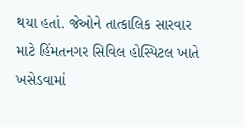થયા હતાં. જેઓને તાત્કાલિક સારવાર માટે હિંમતનગર સિવિલ હોસ્પિટલ ખાતે ખસેડવામાં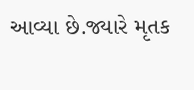આવ્યા છે.જ્યારે મૃતક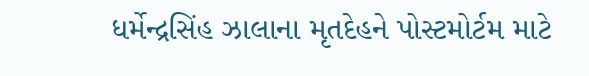ધર્મેન્દ્રસિંહ ઝાલાના મૃતદેહને પોસ્ટમોર્ટમ માટે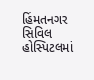હિંમતનગર સિવિલ હોસ્પિટલમાં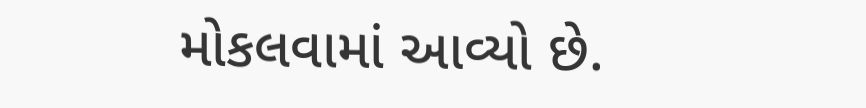મોકલવામાં આવ્યો છે.